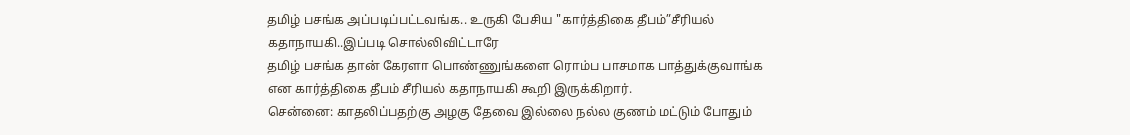தமிழ் பசங்க அப்படிப்பட்டவங்க.. உருகி பேசிய "கார்த்திகை தீபம்”சீரியல் கதாநாயகி..இப்படி சொல்லிவிட்டாரே
தமிழ் பசங்க தான் கேரளா பொண்ணுங்களை ரொம்ப பாசமாக பாத்துக்குவாங்க என கார்த்திகை தீபம் சீரியல் கதாநாயகி கூறி இருக்கிறார்.
சென்னை: காதலிப்பதற்கு அழகு தேவை இல்லை நல்ல குணம் மட்டும் போதும்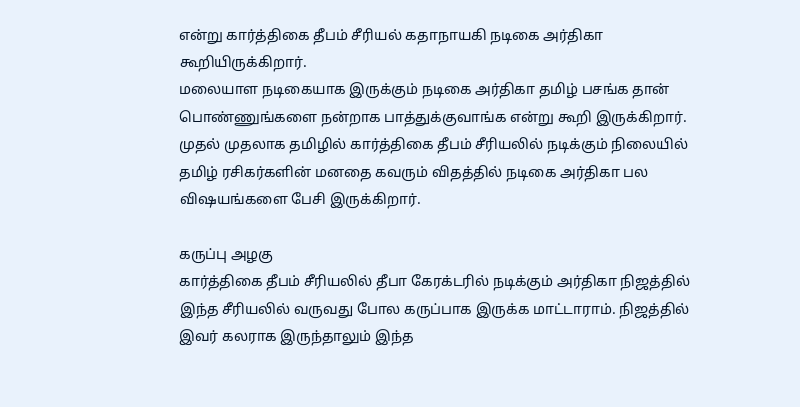என்று கார்த்திகை தீபம் சீரியல் கதாநாயகி நடிகை அர்திகா கூறியிருக்கிறார்.
மலையாள நடிகையாக இருக்கும் நடிகை அர்திகா தமிழ் பசங்க தான் பொண்ணுங்களை நன்றாக பாத்துக்குவாங்க என்று கூறி இருக்கிறார்.
முதல் முதலாக தமிழில் கார்த்திகை தீபம் சீரியலில் நடிக்கும் நிலையில் தமிழ் ரசிகர்களின் மனதை கவரும் விதத்தில் நடிகை அர்திகா பல விஷயங்களை பேசி இருக்கிறார்.

கருப்பு அழகு
கார்த்திகை தீபம் சீரியலில் தீபா கேரக்டரில் நடிக்கும் அர்திகா நிஜத்தில் இந்த சீரியலில் வருவது போல கருப்பாக இருக்க மாட்டாராம். நிஜத்தில் இவர் கலராக இருந்தாலும் இந்த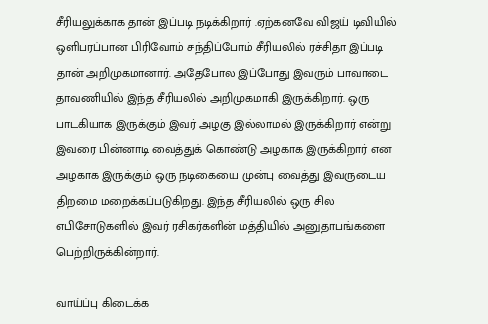சீரியலுக்காக தான் இப்படி நடிக்கிறார் .ஏற்கனவே விஜய் டிவியில் ஒளிபரப்பான பிரிவோம் சந்திப்போம் சீரியலில் ரச்சிதா இப்படி தான் அறிமுகமானார். அதேபோல இப்போது இவரும் பாவாடை தாவணியில் இந்த சீரியலில் அறிமுகமாகி இருக்கிறார். ஒரு பாடகியாக இருக்கும் இவர் அழகு இல்லாமல் இருக்கிறார் என்று இவரை பின்னாடி வைத்துக் கொண்டு அழகாக இருக்கிறார் என அழகாக இருக்கும் ஒரு நடிகையை முன்பு வைத்து இவருடைய திறமை மறைக்கப்படுகிறது. இந்த சீரியலில் ஒரு சில எபிசோடுகளில் இவர் ரசிகர்களின் மத்தியில் அனுதாபங்களை பெற்றிருக்கின்றார்.

வாய்ப்பு கிடைக்க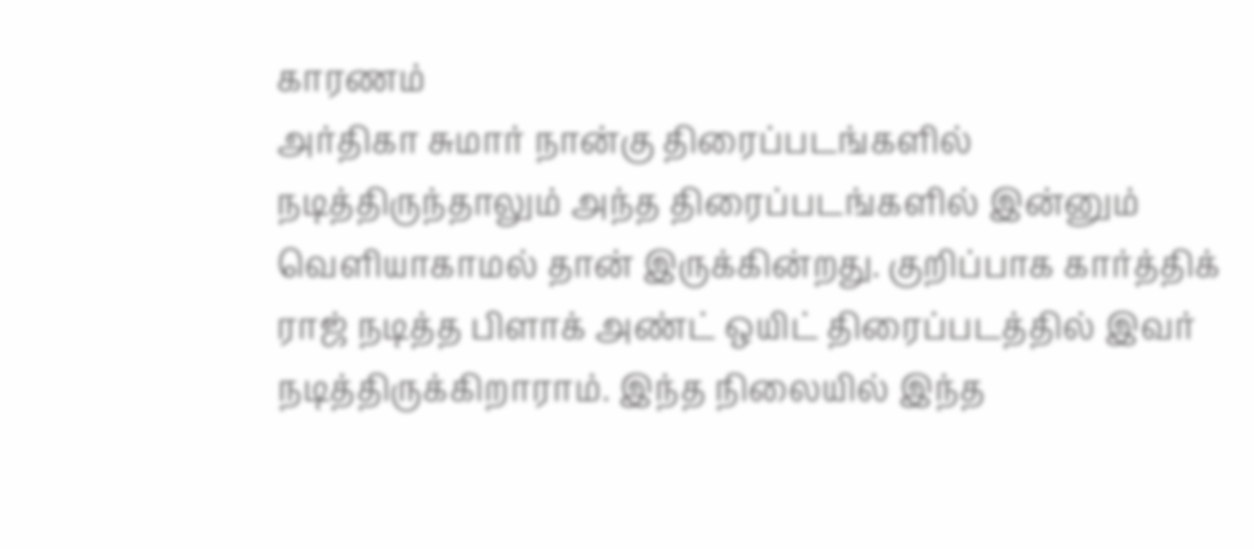காரணம்
அர்திகா சுமார் நான்கு திரைப்படங்களில் நடித்திருந்தாலும் அந்த திரைப்படங்களில் இன்னும் வெளியாகாமல் தான் இருக்கின்றது. குறிப்பாக கார்த்திக் ராஜ் நடித்த பிளாக் அண்ட் ஒயிட் திரைப்படத்தில் இவர் நடித்திருக்கிறாராம். இந்த நிலையில் இந்த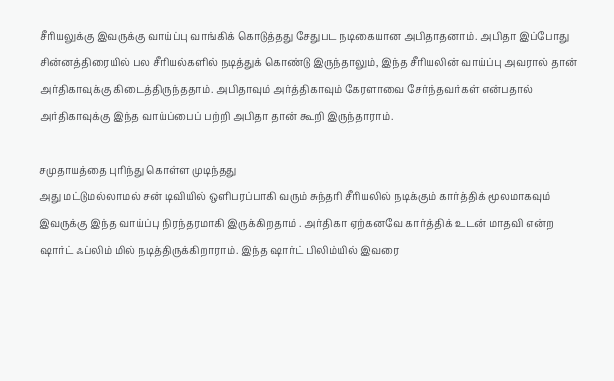சீரியலுக்கு இவருக்கு வாய்ப்பு வாங்கிக் கொடுத்தது சேதுபட நடிகையான அபிதாதனாம். அபிதா இப்போது சின்னத்திரையில் பல சீரியல்களில் நடித்துக் கொண்டு இருந்தாலும், இந்த சீரியலின் வாய்ப்பு அவரால் தான் அர்திகாவுக்கு கிடைத்திருந்ததாம். அபிதாவும் அர்த்திகாவும் கேரளாவை சேர்ந்தவர்கள் என்பதால் அர்திகாவுக்கு இந்த வாய்ப்பைப் பற்றி அபிதா தான் கூறி இருந்தாராம்.

சமுதாயத்தை புரிந்து கொள்ள முடிந்தது
அது மட்டுமல்லாமல் சன் டிவியில் ஒளிபரப்பாகி வரும் சுந்தரி சீரியலில் நடிக்கும் கார்த்திக் மூலமாகவும் இவருக்கு இந்த வாய்ப்பு நிரந்தரமாகி இருக்கிறதாம் . அர்திகா ஏற்கனவே கார்த்திக் உடன் மாதவி என்ற ஷார்ட் ஃப்லிம் மில் நடித்திருக்கிறாராம். இந்த ஷார்ட் பிலிம்யில் இவரை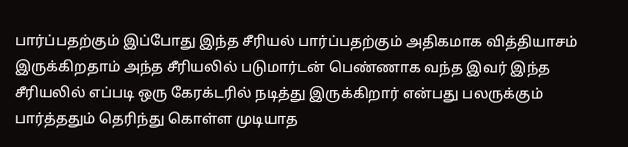பார்ப்பதற்கும் இப்போது இந்த சீரியல் பார்ப்பதற்கும் அதிகமாக வித்தியாசம் இருக்கிறதாம் அந்த சீரியலில் படுமார்டன் பெண்ணாக வந்த இவர் இந்த சீரியலில் எப்படி ஒரு கேரக்டரில் நடித்து இருக்கிறார் என்பது பலருக்கும் பார்த்ததும் தெரிந்து கொள்ள முடியாத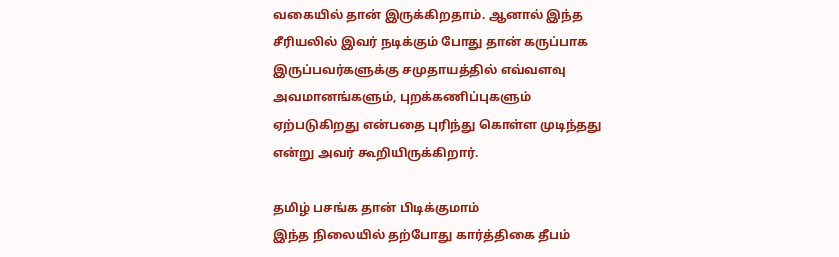வகையில் தான் இருக்கிறதாம். ஆனால் இந்த சீரியலில் இவர் நடிக்கும் போது தான் கருப்பாக இருப்பவர்களுக்கு சமுதாயத்தில் எவ்வளவு அவமானங்களும், புறக்கணிப்புகளும் ஏற்படுகிறது என்பதை புரிந்து கொள்ள முடிந்தது என்று அவர் கூறியிருக்கிறார்.

தமிழ் பசங்க தான் பிடிக்குமாம்
இந்த நிலையில் தற்போது கார்த்திகை தீபம்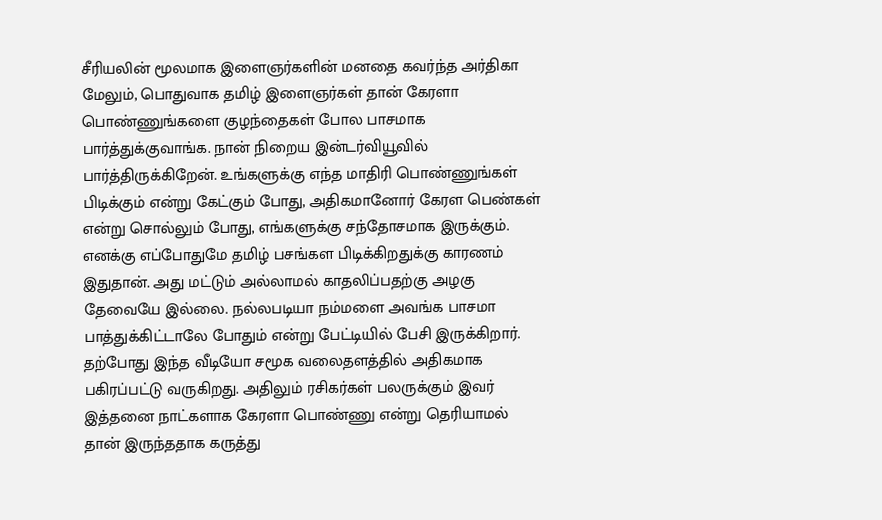சீரியலின் மூலமாக இளைஞர்களின் மனதை கவர்ந்த அர்திகா மேலும், பொதுவாக தமிழ் இளைஞர்கள் தான் கேரளா பொண்ணுங்களை குழந்தைகள் போல பாசமாக பார்த்துக்குவாங்க. நான் நிறைய இன்டர்வியூவில் பார்த்திருக்கிறேன். உங்களுக்கு எந்த மாதிரி பொண்ணுங்கள் பிடிக்கும் என்று கேட்கும் போது, அதிகமானோர் கேரள பெண்கள் என்று சொல்லும் போது, எங்களுக்கு சந்தோசமாக இருக்கும். எனக்கு எப்போதுமே தமிழ் பசங்கள பிடிக்கிறதுக்கு காரணம் இதுதான். அது மட்டும் அல்லாமல் காதலிப்பதற்கு அழகு தேவையே இல்லை. நல்லபடியா நம்மளை அவங்க பாசமா பாத்துக்கிட்டாலே போதும் என்று பேட்டியில் பேசி இருக்கிறார். தற்போது இந்த வீடியோ சமூக வலைதளத்தில் அதிகமாக பகிரப்பட்டு வருகிறது. அதிலும் ரசிகர்கள் பலருக்கும் இவர் இத்தனை நாட்களாக கேரளா பொண்ணு என்று தெரியாமல் தான் இருந்ததாக கருத்து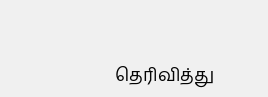தெரிவித்து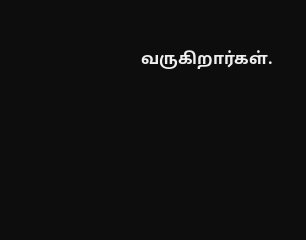வருகிறார்கள்.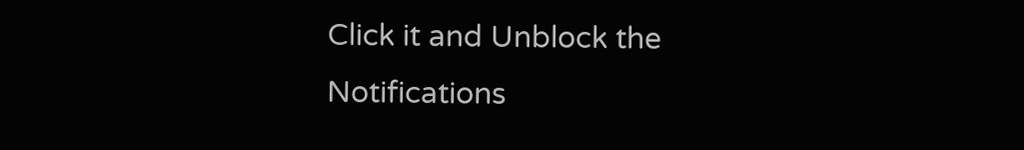Click it and Unblock the Notifications